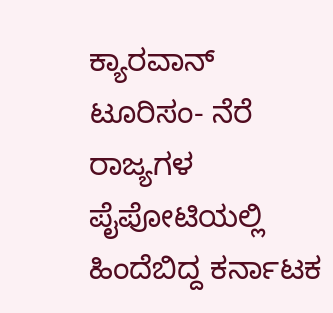ಕ್ಯಾರವಾನ್ ಟೂರಿಸಂ- ನೆರೆ ರಾಜ್ಯಗಳ ಪೈಪೋಟಿಯಲ್ಲಿ ಹಿಂದೆಬಿದ್ದ ಕರ್ನಾಟಕ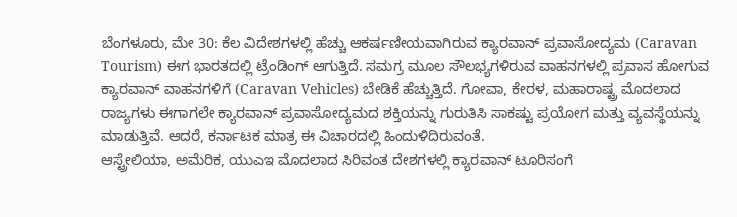ಬೆಂಗಳೂರು, ಮೇ 30: ಕೆಲ ವಿದೇಶಗಳಲ್ಲಿ ಹೆಚ್ಚು ಆಕರ್ಷಣೀಯವಾಗಿರುವ ಕ್ಯಾರವಾನ್ ಪ್ರವಾಸೋದ್ಯಮ (Caravan Tourism) ಈಗ ಭಾರತದಲ್ಲಿ ಟ್ರೆಂಡಿಂಗ್ ಆಗುತ್ತಿದೆ. ಸಮಗ್ರ ಮೂಲ ಸೌಲಭ್ಯಗಳಿರುವ ವಾಹನಗಳಲ್ಲಿ ಪ್ರವಾಸ ಹೋಗುವ ಕ್ಯಾರವಾನ್ ವಾಹನಗಳಿಗೆ (Caravan Vehicles) ಬೇಡಿಕೆ ಹೆಚ್ಚುತ್ತಿದೆ. ಗೋವಾ, ಕೇರಳ, ಮಹಾರಾಷ್ಟ್ರ ಮೊದಲಾದ ರಾಜ್ಯಗಳು ಈಗಾಗಲೇ ಕ್ಯಾರವಾನ್ ಪ್ರವಾಸೋದ್ಯಮದ ಶಕ್ತಿಯನ್ನು ಗುರುತಿಸಿ ಸಾಕಷ್ಟು ಪ್ರಯೋಗ ಮತ್ತು ವ್ಯವಸ್ಥೆಯನ್ನು ಮಾಡುತ್ತಿವೆ. ಆದರೆ, ಕರ್ನಾಟಕ ಮಾತ್ರ ಈ ವಿಚಾರದಲ್ಲಿ ಹಿಂದುಳಿದಿರುವಂತೆ.
ಆಸ್ಟ್ರೇಲಿಯಾ, ಅಮೆರಿಕ, ಯುಎಇ ಮೊದಲಾದ ಸಿರಿವಂತ ದೇಶಗಳಲ್ಲಿ ಕ್ಯಾರವಾನ್ ಟೂರಿಸಂಗೆ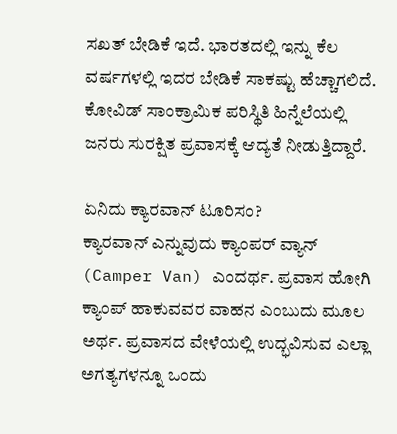ಸಖತ್ ಬೇಡಿಕೆ ಇದೆ. ಭಾರತದಲ್ಲಿ ಇನ್ನು ಕೆಲ ವರ್ಷಗಳಲ್ಲಿ ಇದರ ಬೇಡಿಕೆ ಸಾಕಷ್ಟು ಹೆಚ್ಚಾಗಲಿದೆ. ಕೋವಿಡ್ ಸಾಂಕ್ರಾಮಿಕ ಪರಿಸ್ಥಿತಿ ಹಿನ್ನೆಲೆಯಲ್ಲಿ ಜನರು ಸುರಕ್ಷಿತ ಪ್ರವಾಸಕ್ಕೆ ಆದ್ಯತೆ ನೀಡುತ್ತಿದ್ದಾರೆ.

ಏನಿದು ಕ್ಯಾರವಾನ್ ಟೂರಿಸಂ?
ಕ್ಯಾರವಾನ್ ಎನ್ನುವುದು ಕ್ಯಾಂಪರ್ ವ್ಯಾನ್ (Camper Van) ಎಂದರ್ಥ. ಪ್ರವಾಸ ಹೋಗಿ ಕ್ಯಾಂಪ್ ಹಾಕುವವರ ವಾಹನ ಎಂಬುದು ಮೂಲ ಅರ್ಥ. ಪ್ರವಾಸದ ವೇಳೆಯಲ್ಲಿ ಉದ್ಭವಿಸುವ ಎಲ್ಲಾ ಅಗತ್ಯಗಳನ್ನೂ ಒಂದು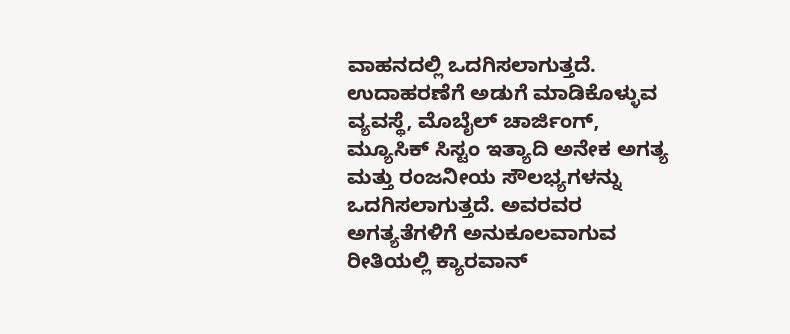ವಾಹನದಲ್ಲಿ ಒದಗಿಸಲಾಗುತ್ತದೆ. ಉದಾಹರಣೆಗೆ ಅಡುಗೆ ಮಾಡಿಕೊಳ್ಳುವ ವ್ಯವಸ್ಥೆ, ಮೊಬೈಲ್ ಚಾರ್ಜಿಂಗ್, ಮ್ಯೂಸಿಕ್ ಸಿಸ್ಟಂ ಇತ್ಯಾದಿ ಅನೇಕ ಅಗತ್ಯ ಮತ್ತು ರಂಜನೀಯ ಸೌಲಭ್ಯಗಳನ್ನು ಒದಗಿಸಲಾಗುತ್ತದೆ. ಅವರವರ ಅಗತ್ಯತೆಗಳಿಗೆ ಅನುಕೂಲವಾಗುವ ರೀತಿಯಲ್ಲಿ ಕ್ಯಾರವಾನ್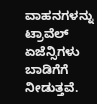ವಾಹನಗಳನ್ನು ಟ್ರಾವೆಲ್ ಏಜೆನ್ಸಿಗಳು ಬಾಡಿಗೆಗೆ ನೀಡುತ್ತವೆ.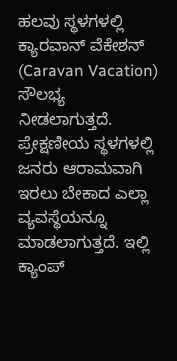ಹಲವು ಸ್ಥಳಗಳಲ್ಲಿ ಕ್ಯಾರವಾನ್ ವೆಕೇಶನ್ (Caravan Vacation) ಸೌಲಭ್ಯ ನೀಡಲಾಗುತ್ತದೆ. ಪ್ರೇಕ್ಷಣೀಯ ಸ್ಥಳಗಳಲ್ಲಿ ಜನರು ಆರಾಮವಾಗಿ ಇರಲು ಬೇಕಾದ ಎಲ್ಲಾ ವ್ಯವಸ್ಥೆಯನ್ನೂ ಮಾಡಲಾಗುತ್ತದೆ. ಇಲ್ಲಿ ಕ್ಯಾಂಪ್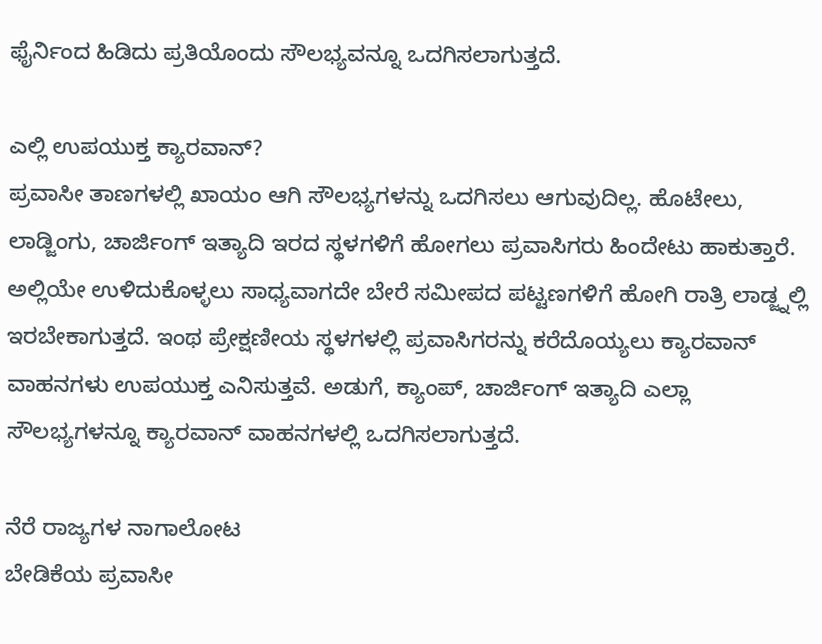ಫೈರ್ನಿಂದ ಹಿಡಿದು ಪ್ರತಿಯೊಂದು ಸೌಲಭ್ಯವನ್ನೂ ಒದಗಿಸಲಾಗುತ್ತದೆ.

ಎಲ್ಲಿ ಉಪಯುಕ್ತ ಕ್ಯಾರವಾನ್?
ಪ್ರವಾಸೀ ತಾಣಗಳಲ್ಲಿ ಖಾಯಂ ಆಗಿ ಸೌಲಭ್ಯಗಳನ್ನು ಒದಗಿಸಲು ಆಗುವುದಿಲ್ಲ. ಹೊಟೇಲು, ಲಾಡ್ಜಿಂಗು, ಚಾರ್ಜಿಂಗ್ ಇತ್ಯಾದಿ ಇರದ ಸ್ಥಳಗಳಿಗೆ ಹೋಗಲು ಪ್ರವಾಸಿಗರು ಹಿಂದೇಟು ಹಾಕುತ್ತಾರೆ. ಅಲ್ಲಿಯೇ ಉಳಿದುಕೊಳ್ಳಲು ಸಾಧ್ಯವಾಗದೇ ಬೇರೆ ಸಮೀಪದ ಪಟ್ಟಣಗಳಿಗೆ ಹೋಗಿ ರಾತ್ರಿ ಲಾಡ್ಜ್ನಲ್ಲಿ ಇರಬೇಕಾಗುತ್ತದೆ. ಇಂಥ ಪ್ರೇಕ್ಷಣೀಯ ಸ್ಥಳಗಳಲ್ಲಿ ಪ್ರವಾಸಿಗರನ್ನು ಕರೆದೊಯ್ಯಲು ಕ್ಯಾರವಾನ್ ವಾಹನಗಳು ಉಪಯುಕ್ತ ಎನಿಸುತ್ತವೆ. ಅಡುಗೆ, ಕ್ಯಾಂಪ್, ಚಾರ್ಜಿಂಗ್ ಇತ್ಯಾದಿ ಎಲ್ಲಾ ಸೌಲಭ್ಯಗಳನ್ನೂ ಕ್ಯಾರವಾನ್ ವಾಹನಗಳಲ್ಲಿ ಒದಗಿಸಲಾಗುತ್ತದೆ.

ನೆರೆ ರಾಜ್ಯಗಳ ನಾಗಾಲೋಟ
ಬೇಡಿಕೆಯ ಪ್ರವಾಸೀ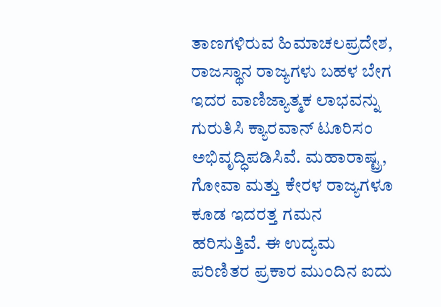ತಾಣಗಳಿರುವ ಹಿಮಾಚಲಪ್ರದೇಶ, ರಾಜಸ್ಥಾನ ರಾಜ್ಯಗಳು ಬಹಳ ಬೇಗ ಇದರ ವಾಣಿಜ್ಯಾತ್ಮಕ ಲಾಭವನ್ನು ಗುರುತಿಸಿ ಕ್ಯಾರವಾನ್ ಟೂರಿಸಂ ಅಭಿವೃದ್ಧಿಪಡಿಸಿವೆ. ಮಹಾರಾಷ್ಟ್ರ, ಗೋವಾ ಮತ್ತು ಕೇರಳ ರಾಜ್ಯಗಳೂ ಕೂಡ ಇದರತ್ತ ಗಮನ ಹರಿಸುತ್ತಿವೆ. ಈ ಉದ್ಯಮ ಪರಿಣಿತರ ಪ್ರಕಾರ ಮುಂದಿನ ಐದು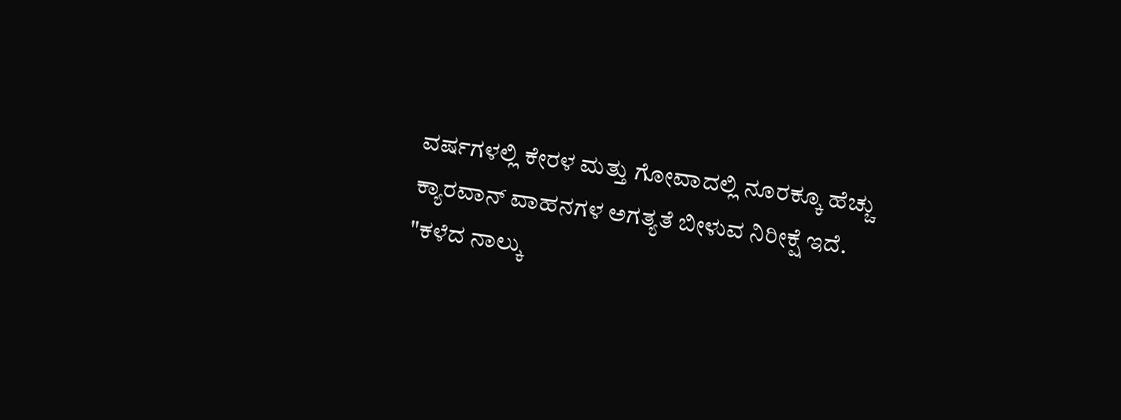ವರ್ಷಗಳಲ್ಲಿ ಕೇರಳ ಮತ್ತು ಗೋವಾದಲ್ಲಿ ನೂರಕ್ಕೂ ಹೆಚ್ಚು ಕ್ಯಾರವಾನ್ ವಾಹನಗಳ ಅಗತ್ಯತೆ ಬೀಳುವ ನಿರೀಕ್ಷೆ ಇದೆ.
"ಕಳೆದ ನಾಲ್ಕು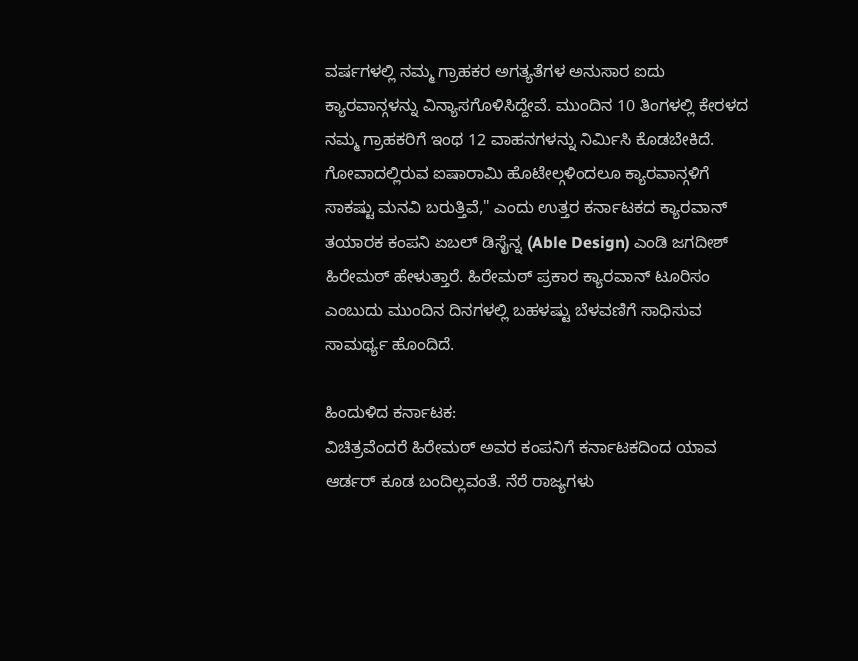ವರ್ಷಗಳಲ್ಲಿ ನಮ್ಮ ಗ್ರಾಹಕರ ಅಗತ್ಯತೆಗಳ ಅನುಸಾರ ಐದು ಕ್ಯಾರವಾನ್ಗಳನ್ನು ವಿನ್ಯಾಸಗೊಳಿಸಿದ್ದೇವೆ. ಮುಂದಿನ 10 ತಿಂಗಳಲ್ಲಿ ಕೇರಳದ ನಮ್ಮ ಗ್ರಾಹಕರಿಗೆ ಇಂಥ 12 ವಾಹನಗಳನ್ನು ನಿರ್ಮಿಸಿ ಕೊಡಬೇಕಿದೆ. ಗೋವಾದಲ್ಲಿರುವ ಐಷಾರಾಮಿ ಹೊಟೇಲ್ಗಳಿಂದಲೂ ಕ್ಯಾರವಾನ್ಗಳಿಗೆ ಸಾಕಷ್ಟು ಮನವಿ ಬರುತ್ತಿವೆ," ಎಂದು ಉತ್ತರ ಕರ್ನಾಟಕದ ಕ್ಯಾರವಾನ್ ತಯಾರಕ ಕಂಪನಿ ಏಬಲ್ ಡಿಸೈನ್ನ (Able Design) ಎಂಡಿ ಜಗದೀಶ್ ಹಿರೇಮಠ್ ಹೇಳುತ್ತಾರೆ. ಹಿರೇಮಠ್ ಪ್ರಕಾರ ಕ್ಯಾರವಾನ್ ಟೂರಿಸಂ ಎಂಬುದು ಮುಂದಿನ ದಿನಗಳಲ್ಲಿ ಬಹಳಷ್ಟು ಬೆಳವಣಿಗೆ ಸಾಧಿಸುವ ಸಾಮರ್ಥ್ಯ ಹೊಂದಿದೆ.

ಹಿಂದುಳಿದ ಕರ್ನಾಟಕ:
ವಿಚಿತ್ರವೆಂದರೆ ಹಿರೇಮಠ್ ಅವರ ಕಂಪನಿಗೆ ಕರ್ನಾಟಕದಿಂದ ಯಾವ ಆರ್ಡರ್ ಕೂಡ ಬಂದಿಲ್ಲವಂತೆ. ನೆರೆ ರಾಜ್ಯಗಳು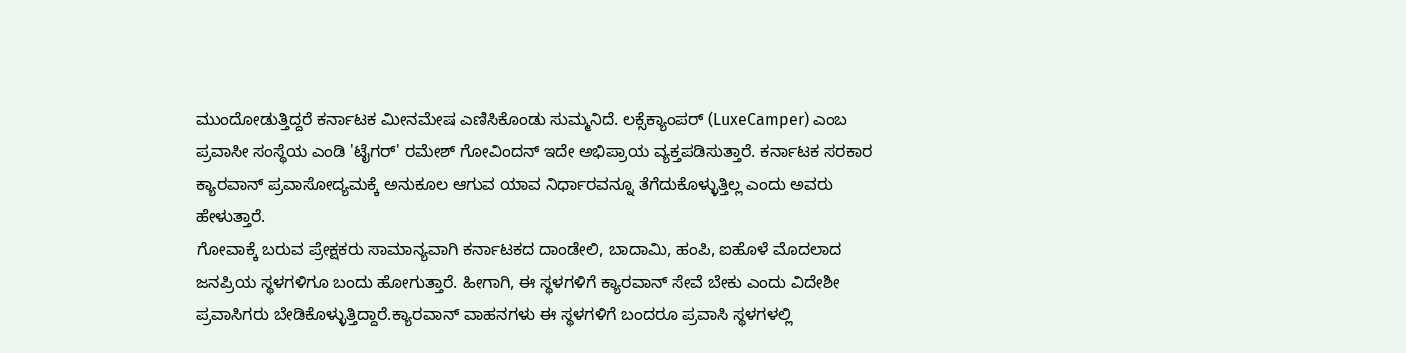ಮುಂದೋಡುತ್ತಿದ್ದರೆ ಕರ್ನಾಟಕ ಮೀನಮೇಷ ಎಣಿಸಿಕೊಂಡು ಸುಮ್ಮನಿದೆ. ಲಕ್ಸೆಕ್ಯಾಂಪರ್ (LuxeCamper) ಎಂಬ ಪ್ರವಾಸೀ ಸಂಸ್ಥೆಯ ಎಂಡಿ 'ಟೈಗರ್' ರಮೇಶ್ ಗೋವಿಂದನ್ ಇದೇ ಅಭಿಪ್ರಾಯ ವ್ಯಕ್ತಪಡಿಸುತ್ತಾರೆ. ಕರ್ನಾಟಕ ಸರಕಾರ ಕ್ಯಾರವಾನ್ ಪ್ರವಾಸೋದ್ಯಮಕ್ಕೆ ಅನುಕೂಲ ಆಗುವ ಯಾವ ನಿರ್ಧಾರವನ್ನೂ ತೆಗೆದುಕೊಳ್ಳುತ್ತಿಲ್ಲ ಎಂದು ಅವರು ಹೇಳುತ್ತಾರೆ.
ಗೋವಾಕ್ಕೆ ಬರುವ ಪ್ರೇಕ್ಷಕರು ಸಾಮಾನ್ಯವಾಗಿ ಕರ್ನಾಟಕದ ದಾಂಡೇಲಿ, ಬಾದಾಮಿ, ಹಂಪಿ, ಐಹೊಳೆ ಮೊದಲಾದ ಜನಪ್ರಿಯ ಸ್ಥಳಗಳಿಗೂ ಬಂದು ಹೋಗುತ್ತಾರೆ. ಹೀಗಾಗಿ, ಈ ಸ್ಥಳಗಳಿಗೆ ಕ್ಯಾರವಾನ್ ಸೇವೆ ಬೇಕು ಎಂದು ವಿದೇಶೀ ಪ್ರವಾಸಿಗರು ಬೇಡಿಕೊಳ್ಳುತ್ತಿದ್ದಾರೆ.ಕ್ಯಾರವಾನ್ ವಾಹನಗಳು ಈ ಸ್ಥಳಗಳಿಗೆ ಬಂದರೂ ಪ್ರವಾಸಿ ಸ್ಥಳಗಳಲ್ಲಿ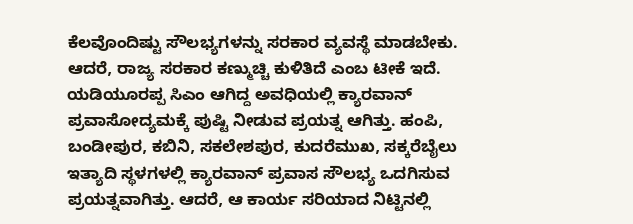ಕೆಲವೊಂದಿಷ್ಟು ಸೌಲಭ್ಯಗಳನ್ನು ಸರಕಾರ ವ್ಯವಸ್ಥೆ ಮಾಡಬೇಕು. ಆದರೆ, ರಾಜ್ಯ ಸರಕಾರ ಕಣ್ಮುಚ್ಚಿ ಕುಳಿತಿದೆ ಎಂಬ ಟೀಕೆ ಇದೆ.
ಯಡಿಯೂರಪ್ಪ ಸಿಎಂ ಆಗಿದ್ದ ಅವಧಿಯಲ್ಲಿ ಕ್ಯಾರವಾನ್ ಪ್ರವಾಸೋದ್ಯಮಕ್ಕೆ ಪುಷ್ಟಿ ನೀಡುವ ಪ್ರಯತ್ನ ಆಗಿತ್ತು. ಹಂಪಿ, ಬಂಡೀಪುರ, ಕಬಿನಿ, ಸಕಲೇಶಪುರ, ಕುದರೆಮುಖ, ಸಕ್ಕರೆಬೈಲು ಇತ್ಯಾದಿ ಸ್ಥಳಗಳಲ್ಲಿ ಕ್ಯಾರವಾನ್ ಪ್ರವಾಸ ಸೌಲಭ್ಯ ಒದಗಿಸುವ ಪ್ರಯತ್ನವಾಗಿತ್ತು. ಆದರೆ, ಆ ಕಾರ್ಯ ಸರಿಯಾದ ನಿಟ್ಟಿನಲ್ಲಿ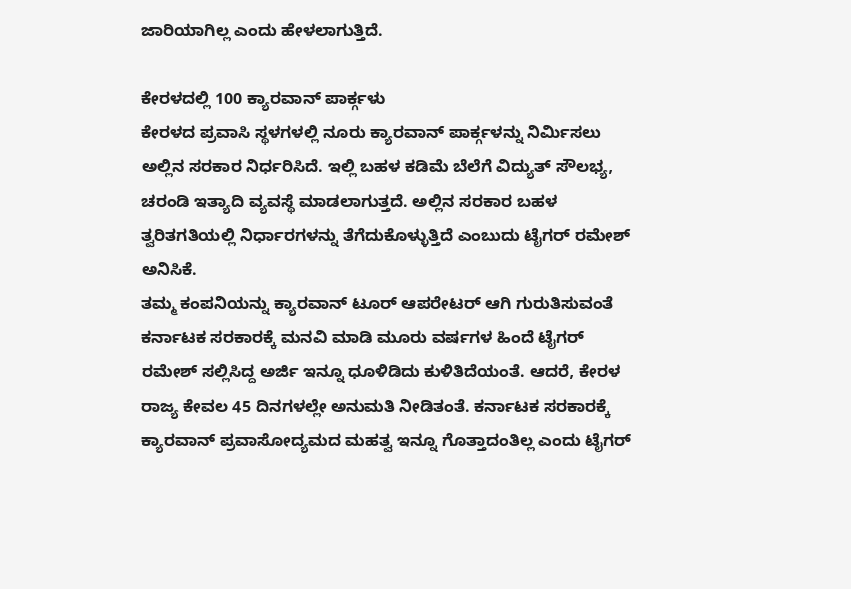ಜಾರಿಯಾಗಿಲ್ಲ ಎಂದು ಹೇಳಲಾಗುತ್ತಿದೆ.

ಕೇರಳದಲ್ಲಿ 100 ಕ್ಯಾರವಾನ್ ಪಾರ್ಕ್ಗಳು
ಕೇರಳದ ಪ್ರವಾಸಿ ಸ್ಥಳಗಳಲ್ಲಿ ನೂರು ಕ್ಯಾರವಾನ್ ಪಾರ್ಕ್ಗಳನ್ನು ನಿರ್ಮಿಸಲು ಅಲ್ಲಿನ ಸರಕಾರ ನಿರ್ಧರಿಸಿದೆ. ಇಲ್ಲಿ ಬಹಳ ಕಡಿಮೆ ಬೆಲೆಗೆ ವಿದ್ಯುತ್ ಸೌಲಭ್ಯ, ಚರಂಡಿ ಇತ್ಯಾದಿ ವ್ಯವಸ್ಥೆ ಮಾಡಲಾಗುತ್ತದೆ. ಅಲ್ಲಿನ ಸರಕಾರ ಬಹಳ ತ್ವರಿತಗತಿಯಲ್ಲಿ ನಿರ್ಧಾರಗಳನ್ನು ತೆಗೆದುಕೊಳ್ಳುತ್ತಿದೆ ಎಂಬುದು ಟೈಗರ್ ರಮೇಶ್ ಅನಿಸಿಕೆ.
ತಮ್ಮ ಕಂಪನಿಯನ್ನು ಕ್ಯಾರವಾನ್ ಟೂರ್ ಆಪರೇಟರ್ ಆಗಿ ಗುರುತಿಸುವಂತೆ ಕರ್ನಾಟಕ ಸರಕಾರಕ್ಕೆ ಮನವಿ ಮಾಡಿ ಮೂರು ವರ್ಷಗಳ ಹಿಂದೆ ಟೈಗರ್ ರಮೇಶ್ ಸಲ್ಲಿಸಿದ್ದ ಅರ್ಜಿ ಇನ್ನೂ ಧೂಳಿಡಿದು ಕುಳಿತಿದೆಯಂತೆ. ಆದರೆ, ಕೇರಳ ರಾಜ್ಯ ಕೇವಲ 45 ದಿನಗಳಲ್ಲೇ ಅನುಮತಿ ನೀಡಿತಂತೆ. ಕರ್ನಾಟಕ ಸರಕಾರಕ್ಕೆ ಕ್ಯಾರವಾನ್ ಪ್ರವಾಸೋದ್ಯಮದ ಮಹತ್ವ ಇನ್ನೂ ಗೊತ್ತಾದಂತಿಲ್ಲ ಎಂದು ಟೈಗರ್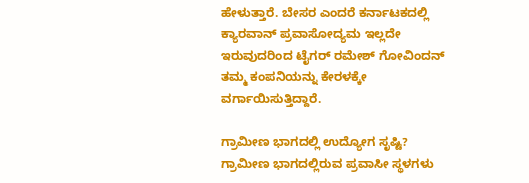ಹೇಳುತ್ತಾರೆ. ಬೇಸರ ಎಂದರೆ ಕರ್ನಾಟಕದಲ್ಲಿ ಕ್ಯಾರವಾನ್ ಪ್ರವಾಸೋದ್ಯಮ ಇಲ್ಲದೇ ಇರುವುದರಿಂದ ಟೈಗರ್ ರಮೇಶ್ ಗೋವಿಂದನ್ ತಮ್ಮ ಕಂಪನಿಯನ್ನು ಕೇರಳಕ್ಕೇ ವರ್ಗಾಯಿಸುತ್ತಿದ್ದಾರೆ.

ಗ್ರಾಮೀಣ ಭಾಗದಲ್ಲಿ ಉದ್ಯೋಗ ಸೃಷ್ಟಿ?
ಗ್ರಾಮೀಣ ಭಾಗದಲ್ಲಿರುವ ಪ್ರವಾಸೀ ಸ್ಥಳಗಳು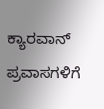ಕ್ಯಾರವಾನ್ ಪ್ರವಾಸಗಳಿಗೆ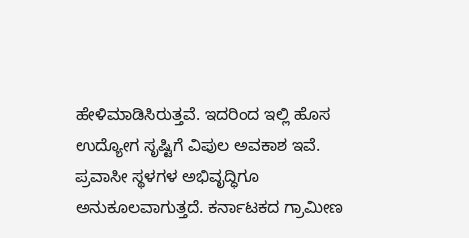ಹೇಳಿಮಾಡಿಸಿರುತ್ತವೆ. ಇದರಿಂದ ಇಲ್ಲಿ ಹೊಸ ಉದ್ಯೋಗ ಸೃಷ್ಟಿಗೆ ವಿಪುಲ ಅವಕಾಶ ಇವೆ. ಪ್ರವಾಸೀ ಸ್ಥಳಗಳ ಅಭಿವೃದ್ಧಿಗೂ ಅನುಕೂಲವಾಗುತ್ತದೆ. ಕರ್ನಾಟಕದ ಗ್ರಾಮೀಣ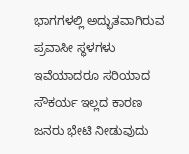ಭಾಗಗಳಲ್ಲಿ ಅದ್ಭುತವಾಗಿರುವ ಪ್ರವಾಸೀ ಸ್ಥಳಗಳು ಇವೆಯಾದರೂ ಸರಿಯಾದ ಸೌಕರ್ಯ ಇಲ್ಲದ ಕಾರಣ ಜನರು ಭೇಟಿ ನೀಡುವುದು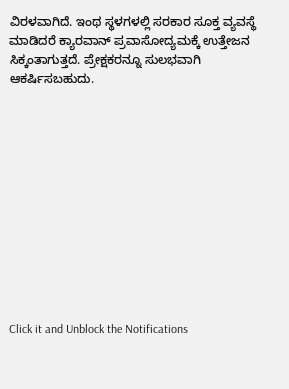ವಿರಳವಾಗಿದೆ. ಇಂಥ ಸ್ಥಳಗಳಲ್ಲಿ ಸರಕಾರ ಸೂಕ್ತ ವ್ಯವಸ್ಥೆ ಮಾಡಿದರೆ ಕ್ಯಾರವಾನ್ ಪ್ರವಾಸೋದ್ಯಮಕ್ಕೆ ಉತ್ತೇಜನ ಸಿಕ್ಕಂತಾಗುತ್ತದೆ. ಪ್ರೇಕ್ಷಕರನ್ನೂ ಸುಲಭವಾಗಿ ಆಕರ್ಷಿಸಬಹುದು.












Click it and Unblock the Notifications